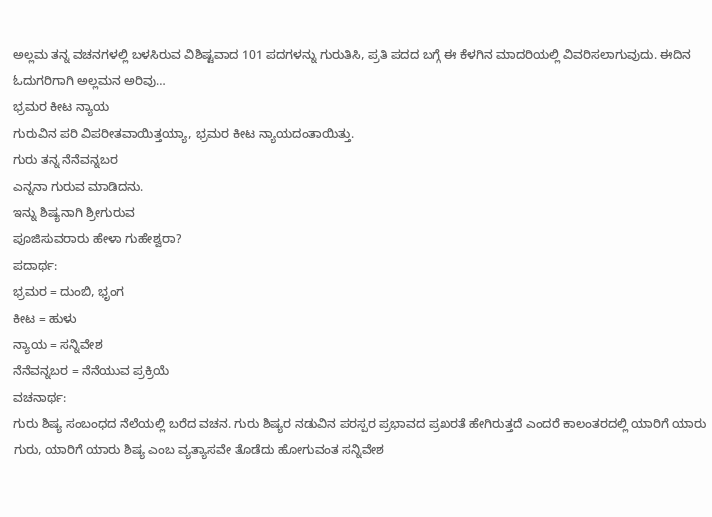ಅಲ್ಲಮ ತನ್ನ ವಚನಗಳಲ್ಲಿ ಬಳಸಿರುವ ವಿಶಿಷ್ಟವಾದ 101 ಪದಗಳನ್ನು ಗುರುತಿಸಿ, ಪ್ರತಿ ಪದದ ಬಗ್ಗೆ ಈ ಕೆಳಗಿನ ಮಾದರಿಯಲ್ಲಿ ವಿವರಿಸಲಾಗುವುದು. ಈದಿನ ಓದುಗರಿಗಾಗಿ ಅಲ್ಲಮನ ಅರಿವು…
ಭ್ರಮರ ಕೀಟ ನ್ಯಾಯ
ಗುರುವಿನ ಪರಿ ವಿಪರೀತವಾಯಿತ್ತಯ್ಯಾ, ಭ್ರಮರ ಕೀಟ ನ್ಯಾಯದಂತಾಯಿತ್ತು.
ಗುರು ತನ್ನ ನೆನೆವನ್ನಬರ
ಎನ್ನನಾ ಗುರುವ ಮಾಡಿದನು.
ಇನ್ನು ಶಿಷ್ಯನಾಗಿ ಶ್ರೀಗುರುವ
ಪೂಜಿಸುವರಾರು ಹೇಳಾ ಗುಹೇಶ್ವರಾ?
ಪದಾರ್ಥ:
ಭ್ರಮರ = ದುಂಬಿ, ಭೃಂಗ
ಕೀಟ = ಹುಳು
ನ್ಯಾಯ = ಸನ್ನಿವೇಶ
ನೆನೆವನ್ನಬರ = ನೆನೆಯುವ ಪ್ರಕ್ರಿಯೆ
ವಚನಾರ್ಥ:
ಗುರು ಶಿಷ್ಯ ಸಂಬಂಧದ ನೆಲೆಯಲ್ಲಿ ಬರೆದ ವಚನ. ಗುರು ಶಿಷ್ಯರ ನಡುವಿನ ಪರಸ್ಪರ ಪ್ರಭಾವದ ಪ್ರಖರತೆ ಹೇಗಿರುತ್ತದೆ ಎಂದರೆ ಕಾಲಂತರದಲ್ಲಿ ಯಾರಿಗೆ ಯಾರು ಗುರು, ಯಾರಿಗೆ ಯಾರು ಶಿಷ್ಯ ಎಂಬ ವ್ಯತ್ಯಾಸವೇ ತೊಡೆದು ಹೋಗುವಂತ ಸನ್ನಿವೇಶ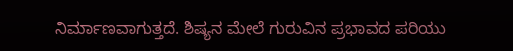ನಿರ್ಮಾಣವಾಗುತ್ತದೆ. ಶಿಷ್ಯನ ಮೇಲೆ ಗುರುವಿನ ಪ್ರಭಾವದ ಪರಿಯು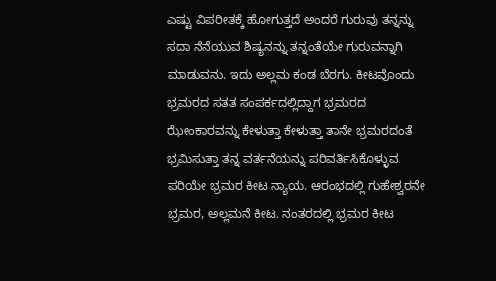ಎಷ್ಟು ವಿಪರೀತಕ್ಕೆ ಹೋಗುತ್ತದೆ ಅಂದರೆ ಗುರುವು ತನ್ನನ್ನು ಸದಾ ನೆನೆಯುವ ಶಿಷ್ಯನನ್ನು ತನ್ನಂತೆಯೇ ಗುರುವನ್ನಾಗಿ ಮಾಡುವನು. ಇದು ಅಲ್ಲಮ ಕಂಡ ಬೆರಗು. ಕೀಟವೊಂದು ಭ್ರಮರದ ಸತತ ಸಂಪರ್ಕದಲ್ಲಿದ್ದಾಗ ಭ್ರಮರದ ಝೇಂಕಾರವನ್ನು ಕೇಳುತ್ತಾ ಕೇಳುತ್ತಾ ತಾನೇ ಭ್ರಮರದಂತೆ ಭ್ರಮಿಸುತ್ತಾ ತನ್ನ ವರ್ತನೆಯನ್ನು ಪರಿವರ್ತಿಸಿಕೊಳ್ಳುವ ಪರಿಯೇ ಭ್ರಮರ ಕೀಟ ನ್ಯಾಯ. ಆರಂಭದಲ್ಲಿ ಗುಹೇಶ್ವರನೇ ಭ್ರಮರ, ಅಲ್ಲಮನೆ ಕೀಟ. ನಂತರದಲ್ಲಿ ಭ್ರಮರ ಕೀಟ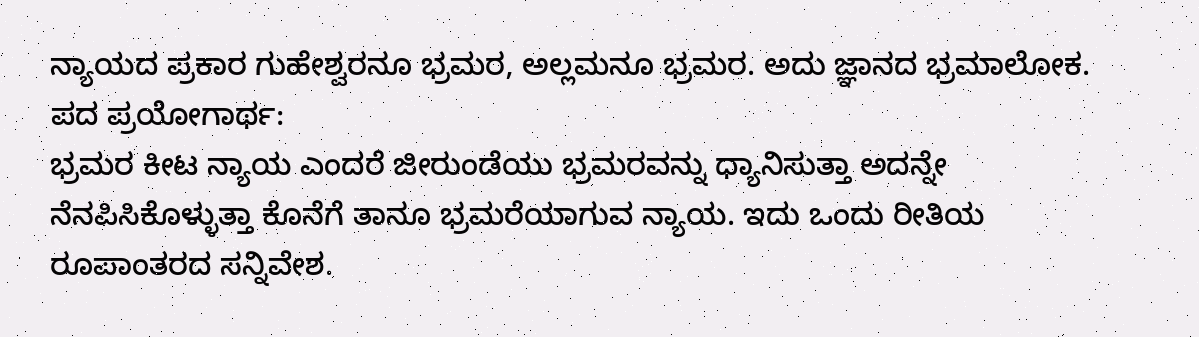ನ್ಯಾಯದ ಪ್ರಕಾರ ಗುಹೇಶ್ವರನೂ ಭ್ರಮರ, ಅಲ್ಲಮನೂ ಭ್ರಮರ. ಅದು ಜ್ಞಾನದ ಭ್ರಮಾಲೋಕ.
ಪದ ಪ್ರಯೋಗಾರ್ಥ:
ಭ್ರಮರ ಕೀಟ ನ್ಯಾಯ ಎಂದರೆ ಜೀರುಂಡೆಯು ಭ್ರಮರವನ್ನು ಧ್ಯಾನಿಸುತ್ತಾ ಅದನ್ನೇ ನೆನಪಿಸಿಕೊಳ್ಳುತ್ತಾ ಕೊನೆಗೆ ತಾನೂ ಭ್ರಮರೆಯಾಗುವ ನ್ಯಾಯ. ಇದು ಒಂದು ರೀತಿಯ ರೂಪಾಂತರದ ಸನ್ನಿವೇಶ.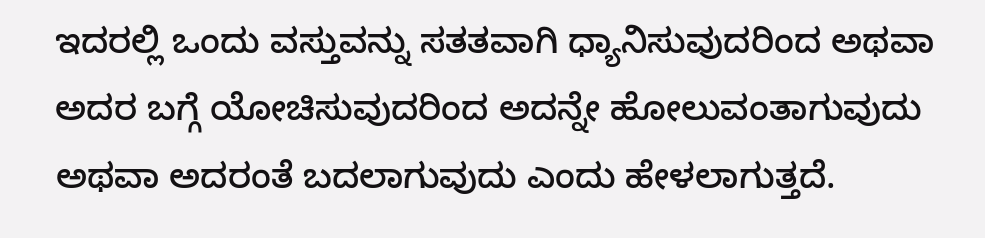ಇದರಲ್ಲಿ ಒಂದು ವಸ್ತುವನ್ನು ಸತತವಾಗಿ ಧ್ಯಾನಿಸುವುದರಿಂದ ಅಥವಾ ಅದರ ಬಗ್ಗೆ ಯೋಚಿಸುವುದರಿಂದ ಅದನ್ನೇ ಹೋಲುವಂತಾಗುವುದು ಅಥವಾ ಅದರಂತೆ ಬದಲಾಗುವುದು ಎಂದು ಹೇಳಲಾಗುತ್ತದೆ.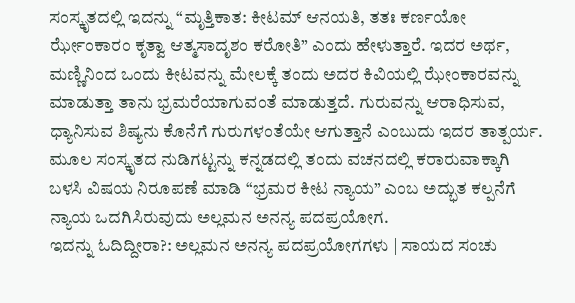ಸಂಸ್ಕೃತದಲ್ಲಿ ಇದನ್ನು “ಮೃತ್ತಿಕಾತ: ಕೀಟಮ್ ಆನಯತಿ, ತತಃ ಕರ್ಣಯೋ ರ್ಝೇಂಕಾರಂ ಕೃತ್ವಾ ಆತ್ಮಸಾದೃಶಂ ಕರೋತಿ” ಎಂದು ಹೇಳುತ್ತಾರೆ. ಇದರ ಅರ್ಥ, ಮಣ್ಣಿನಿಂದ ಒಂದು ಕೀಟವನ್ನು ಮೇಲಕ್ಕೆ ತಂದು ಅದರ ಕಿವಿಯಲ್ಲಿ ಝೇಂಕಾರವನ್ನು ಮಾಡುತ್ತಾ ತಾನು ಭ್ರಮರೆಯಾಗುವಂತೆ ಮಾಡುತ್ತದೆ. ಗುರುವನ್ನು ಆರಾಧಿಸುವ, ಧ್ಯಾನಿಸುವ ಶಿಷ್ಯನು ಕೊನೆಗೆ ಗುರುಗಳಂತೆಯೇ ಆಗುತ್ತಾನೆ ಎಂಬುದು ಇದರ ತಾತ್ಪರ್ಯ. ಮೂಲ ಸಂಸ್ಕೃತದ ನುಡಿಗಟ್ಟನ್ನು ಕನ್ನಡದಲ್ಲಿ ತಂದು ವಚನದಲ್ಲಿ ಕರಾರುವಾಕ್ಕಾಗಿ ಬಳಸಿ ವಿಷಯ ನಿರೂಪಣೆ ಮಾಡಿ “ಭ್ರಮರ ಕೀಟ ನ್ಯಾಯ” ಎಂಬ ಅದ್ಭುತ ಕಲ್ಪನೆಗೆ ನ್ಯಾಯ ಒದಗಿಸಿರುವುದು ಅಲ್ಲಮನ ಅನನ್ಯ ಪದಪ್ರಯೋಗ.
ಇದನ್ನು ಓದಿದ್ದೀರಾ?: ಅಲ್ಲಮನ ಅನನ್ಯ ಪದಪ್ರಯೋಗಗಳು | ಸಾಯದ ಸಂಚು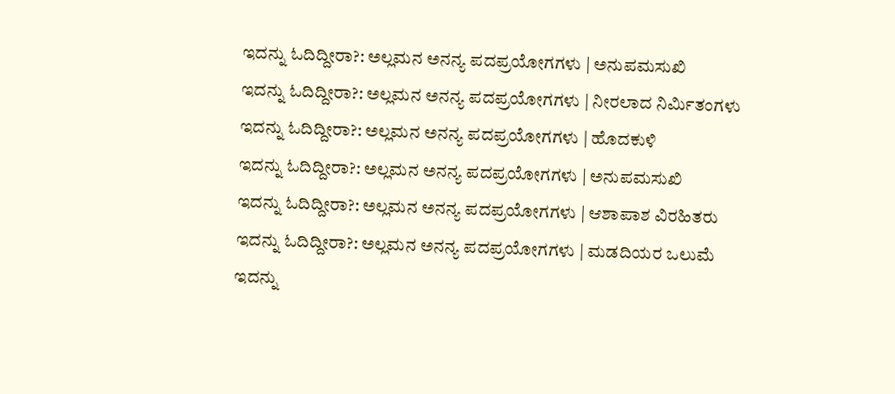ಇದನ್ನು ಓದಿದ್ದೀರಾ?: ಅಲ್ಲಮನ ಅನನ್ಯ ಪದಪ್ರಯೋಗಗಳು | ಅನುಪಮಸುಖಿ
ಇದನ್ನು ಓದಿದ್ದೀರಾ?: ಅಲ್ಲಮನ ಅನನ್ಯ ಪದಪ್ರಯೋಗಗಳು | ನೀರಲಾದ ನಿರ್ಮಿತಂಗಳು
ಇದನ್ನು ಓದಿದ್ದೀರಾ?: ಅಲ್ಲಮನ ಅನನ್ಯ ಪದಪ್ರಯೋಗಗಳು | ಹೊದಕುಳಿ
ಇದನ್ನು ಓದಿದ್ದೀರಾ?: ಅಲ್ಲಮನ ಅನನ್ಯ ಪದಪ್ರಯೋಗಗಳು | ಅನುಪಮಸುಖಿ
ಇದನ್ನು ಓದಿದ್ದೀರಾ?: ಅಲ್ಲಮನ ಅನನ್ಯ ಪದಪ್ರಯೋಗಗಳು | ಆಶಾಪಾಶ ವಿರಹಿತರು
ಇದನ್ನು ಓದಿದ್ದೀರಾ?: ಅಲ್ಲಮನ ಅನನ್ಯ ಪದಪ್ರಯೋಗಗಳು | ಮಡದಿಯರ ಒಲುಮೆ
ಇದನ್ನು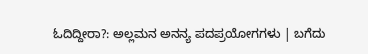ಓದಿದ್ದೀರಾ?: ಅಲ್ಲಮನ ಅನನ್ಯ ಪದಪ್ರಯೋಗಗಳು | ಬಗೆದು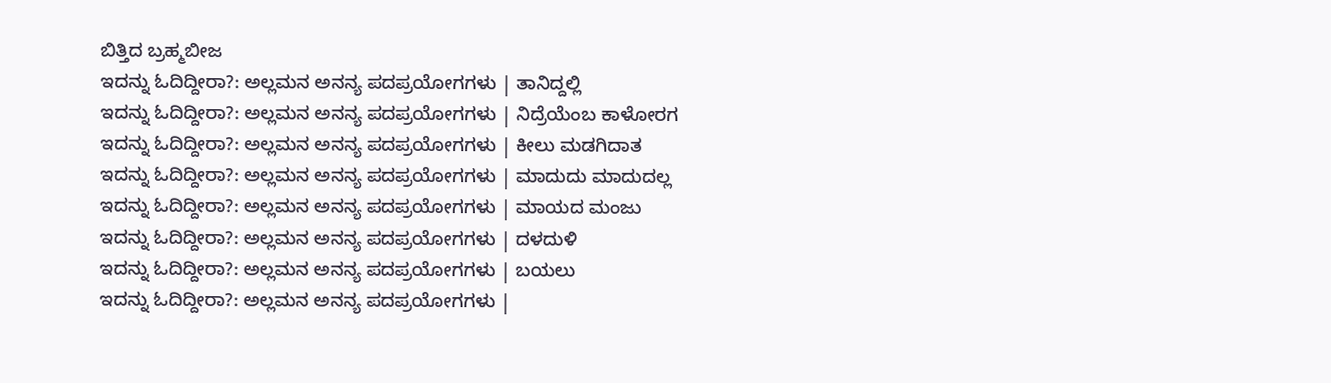ಬಿತ್ತಿದ ಬ್ರಹ್ಮಬೀಜ
ಇದನ್ನು ಓದಿದ್ದೀರಾ?: ಅಲ್ಲಮನ ಅನನ್ಯ ಪದಪ್ರಯೋಗಗಳು | ತಾನಿದ್ದಲ್ಲಿ
ಇದನ್ನು ಓದಿದ್ದೀರಾ?: ಅಲ್ಲಮನ ಅನನ್ಯ ಪದಪ್ರಯೋಗಗಳು | ನಿದ್ರೆಯೆಂಬ ಕಾಳೋರಗ
ಇದನ್ನು ಓದಿದ್ದೀರಾ?: ಅಲ್ಲಮನ ಅನನ್ಯ ಪದಪ್ರಯೋಗಗಳು | ಕೀಲು ಮಡಗಿದಾತ
ಇದನ್ನು ಓದಿದ್ದೀರಾ?: ಅಲ್ಲಮನ ಅನನ್ಯ ಪದಪ್ರಯೋಗಗಳು | ಮಾದುದು ಮಾದುದಲ್ಲ
ಇದನ್ನು ಓದಿದ್ದೀರಾ?: ಅಲ್ಲಮನ ಅನನ್ಯ ಪದಪ್ರಯೋಗಗಳು | ಮಾಯದ ಮಂಜು
ಇದನ್ನು ಓದಿದ್ದೀರಾ?: ಅಲ್ಲಮನ ಅನನ್ಯ ಪದಪ್ರಯೋಗಗಳು | ದಳದುಳಿ
ಇದನ್ನು ಓದಿದ್ದೀರಾ?: ಅಲ್ಲಮನ ಅನನ್ಯ ಪದಪ್ರಯೋಗಗಳು | ಬಯಲು
ಇದನ್ನು ಓದಿದ್ದೀರಾ?: ಅಲ್ಲಮನ ಅನನ್ಯ ಪದಪ್ರಯೋಗಗಳು |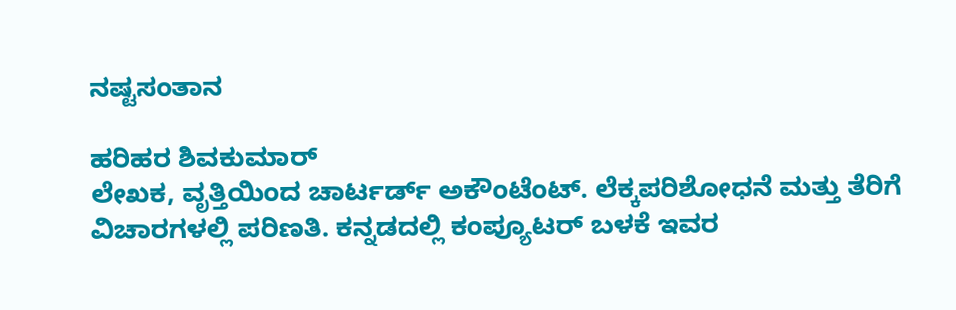ನಷ್ಟಸಂತಾನ

ಹರಿಹರ ಶಿವಕುಮಾರ್
ಲೇಖಕ, ವೃತ್ತಿಯಿಂದ ಚಾರ್ಟರ್ಡ್ ಅಕೌಂಟೆಂಟ್. ಲೆಕ್ಕಪರಿಶೋಧನೆ ಮತ್ತು ತೆರಿಗೆ ವಿಚಾರಗಳಲ್ಲಿ ಪರಿಣತಿ. ಕನ್ನಡದಲ್ಲಿ ಕಂಪ್ಯೂಟರ್ ಬಳಕೆ ಇವರ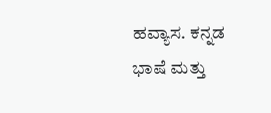ಹವ್ಯಾಸ. ಕನ್ನಡ ಭಾಷೆ ಮತ್ತು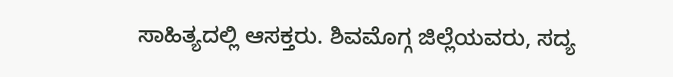ಸಾಹಿತ್ಯದಲ್ಲಿ ಆಸಕ್ತರು. ಶಿವಮೊಗ್ಗ ಜಿಲ್ಲೆಯವರು, ಸದ್ಯ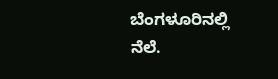ಬೆಂಗಳೂರಿನಲ್ಲಿ ನೆಲೆ.